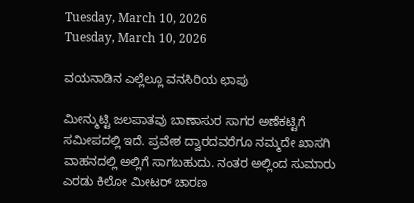Tuesday, March 10, 2026
Tuesday, March 10, 2026

ವಯನಾಡಿನ ಎಲ್ಲೆಲ್ಲೂ ವನಸಿರಿಯ ಛಾಪು

ಮೀನ್ಮುಟ್ಟಿ ಜಲಪಾತವು ಬಾಣಾಸುರ ಸಾಗರ ಅಣೆಕಟ್ಟಿಗೆ ಸಮೀಪದಲ್ಲಿ ಇದೆ. ಪ್ರವೇಶ ದ್ವಾರದವರೆಗೂ ನಮ್ಮದೇ ಖಾಸಗಿ ವಾಹನದಲ್ಲಿ ಅಲ್ಲಿಗೆ ಸಾಗಬಹುದು. ನಂತರ ಅಲ್ಲಿಂದ ಸುಮಾರು ಎರಡು ಕಿಲೋ ಮೀಟರ್‌ ಚಾರಣ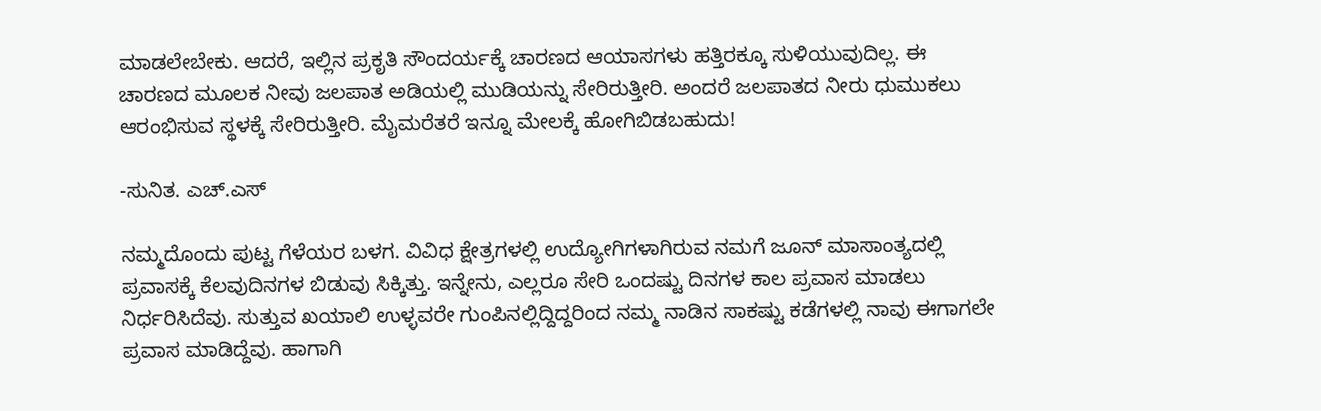ಮಾಡಲೇಬೇಕು. ಆದರೆ, ಇಲ್ಲಿನ ಪ್ರಕೃತಿ ಸೌಂದರ್ಯಕ್ಕೆ ಚಾರಣದ ಆಯಾಸಗಳು ಹತ್ತಿರಕ್ಕೂ ಸುಳಿಯುವುದಿಲ್ಲ. ಈ ಚಾರಣದ ಮೂಲಕ ನೀವು ಜಲಪಾತ ಅಡಿಯಲ್ಲಿ ಮುಡಿಯನ್ನು ಸೇರಿರುತ್ತೀರಿ. ಅಂದರೆ ಜಲಪಾತದ ನೀರು ಧುಮುಕಲು ಆರಂಭಿಸುವ ಸ್ಥಳಕ್ಕೆ ಸೇರಿರುತ್ತೀರಿ. ಮೈಮರೆತರೆ ಇನ್ನೂ ಮೇಲಕ್ಕೆ ಹೋಗಿಬಿಡಬಹುದು!

-ಸುನಿತ. ಎಚ್‌.ಎಸ್‌

ನಮ್ಮದೊಂದು ಪುಟ್ಟ ಗೆಳೆಯರ ಬಳಗ. ವಿವಿಧ ಕ್ಷೇತ್ರಗಳಲ್ಲಿ ಉದ್ಯೋಗಿಗಳಾಗಿರುವ ನಮಗೆ ಜೂನ್‌ ಮಾಸಾಂತ್ಯದಲ್ಲಿ ಪ್ರವಾಸಕ್ಕೆ ಕೆಲವುದಿನಗಳ ಬಿಡುವು ಸಿಕ್ಕಿತ್ತು. ಇನ್ನೇನು, ಎಲ್ಲರೂ ಸೇರಿ ಒಂದಷ್ಟು ದಿನಗಳ ಕಾಲ ಪ್ರವಾಸ ಮಾಡಲು ನಿರ್ಧರಿಸಿದೆವು. ಸುತ್ತುವ ಖಯಾಲಿ ಉಳ್ಳವರೇ ಗುಂಪಿನಲ್ಲಿದ್ದಿದ್ದರಿಂದ ನಮ್ಮ ನಾಡಿನ ಸಾಕಷ್ಟು ಕಡೆಗಳಲ್ಲಿ ನಾವು ಈಗಾಗಲೇ ಪ್ರವಾಸ ಮಾಡಿದ್ದೆವು. ಹಾಗಾಗಿ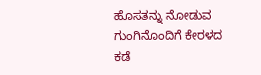ಹೊಸತನ್ನು ನೋಡುವ ಗುಂಗಿನೊಂದಿಗೆ ಕೇರಳದ ಕಡೆ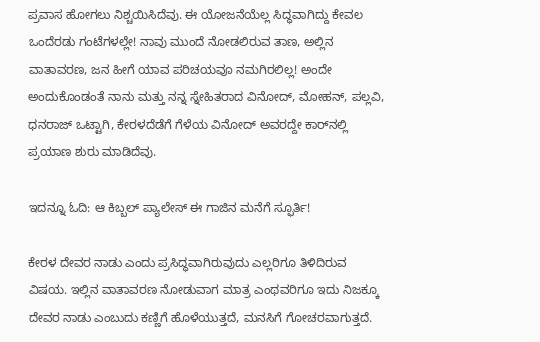ಪ್ರವಾಸ ಹೋಗಲು ನಿಶ್ಚಯಿಸಿದೆವು. ಈ ಯೋಜನೆಯೆಲ್ಲ ಸಿದ್ಧವಾಗಿದ್ದು ಕೇವಲ ಒಂದೆರಡು ಗಂಟೆಗಳಲ್ಲೇ! ನಾವು ಮುಂದೆ ನೋಡಲಿರುವ ತಾಣ, ಅಲ್ಲಿನ ವಾತಾವರಣ, ಜನ ಹೀಗೆ ಯಾವ ಪರಿಚಯವೂ ನಮಗಿರಲಿಲ್ಲ! ಅಂದೇ ಅಂದುಕೊಂಡಂತೆ ನಾನು ಮತ್ತು ನನ್ನ ಸ್ನೇಹಿತರಾದ ವಿನೋದ್‌, ಮೋಹನ್‌, ಪಲ್ಲವಿ, ಧನರಾಜ್‌ ಒಟ್ಟಾಗಿ, ಕೇರಳದೆಡೆಗೆ ಗೆಳೆಯ ವಿನೋದ್‌ ಅವರದ್ದೇ ಕಾರ್‌ನಲ್ಲಿ ಪ್ರಯಾಣ ಶುರು ಮಾಡಿದೆವು.

ಇದನ್ನೂ ಓದಿ: ಆ ಕಿಬ್ಬಲ್ ಪ್ಯಾಲೇಸ್ ಈ ಗಾಜಿನ ಮನೆಗೆ ಸ್ಫೂರ್ತಿ!

ಕೇರಳ ದೇವರ ನಾಡು ಎಂದು ಪ್ರಸಿದ್ಧವಾಗಿರುವುದು ಎಲ್ಲರಿಗೂ ತಿಳಿದಿರುವ ವಿಷಯ. ಇಲ್ಲಿನ ವಾತಾವರಣ ನೋಡುವಾಗ ಮಾತ್ರ ಎಂಥವರಿಗೂ ಇದು ನಿಜಕ್ಕೂ ದೇವರ ನಾಡು ಎಂಬುದು ಕಣ್ಣಿಗೆ ಹೊಳೆಯುತ್ತದೆ, ಮನಸಿಗೆ ಗೋಚರವಾಗುತ್ತದೆ.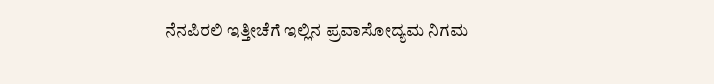ನೆನಪಿರಲಿ ಇತ್ತೀಚೆಗೆ ಇಲ್ಲಿನ ಪ್ರವಾಸೋದ್ಯಮ ನಿಗಮ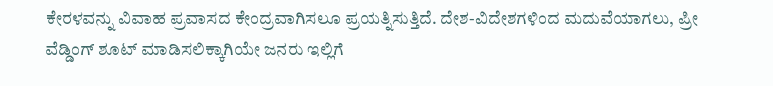ಕೇರಳವನ್ನು ವಿವಾಹ ಪ್ರವಾಸದ ಕೇಂದ್ರವಾಗಿಸಲೂ ಪ್ರಯತ್ನಿಸುತ್ತಿದೆ. ದೇಶ-ವಿದೇಶಗಳಿಂದ ಮದುವೆಯಾಗಲು, ಪ್ರೀ ವೆಡ್ಡಿಂಗ್‌ ಶೂಟ್‌ ಮಾಡಿಸಲಿಕ್ಕಾಗಿಯೇ ಜನರು ಇಲ್ಲಿಗೆ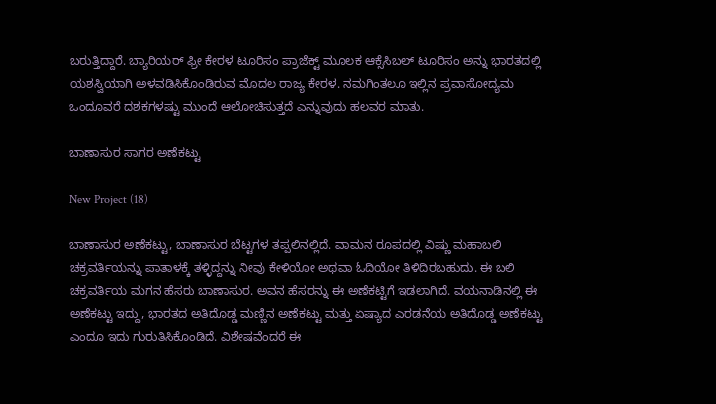ಬರುತ್ತಿದ್ದಾರೆ. ಬ್ಯಾರಿಯರ್‌ ಫ್ರೀ ಕೇರಳ ಟೂರಿಸಂ ಪ್ರಾಜೆಕ್ಟ್‌ ಮೂಲಕ ಆಕ್ಸೆಸಿಬಲ್ ಟೂರಿಸಂ ಅನ್ನು ಭಾರತದಲ್ಲಿ ಯಶಸ್ವಿಯಾಗಿ ಅಳವಡಿಸಿಕೊಂಡಿರುವ ಮೊದಲ ರಾಜ್ಯ ಕೇರಳ. ನಮಗಿಂತಲೂ ಇಲ್ಲಿನ ಪ್ರವಾಸೋದ್ಯಮ ಒಂದೂವರೆ ದಶಕಗಳಷ್ಟು ಮುಂದೆ ಆಲೋಚಿಸುತ್ತದೆ ಎನ್ನುವುದು ಹಲವರ ಮಾತು.

ಬಾಣಾಸುರ ಸಾಗರ ಅಣೆಕಟ್ಟು

New Project (18)

ಬಾಣಾಸುರ ಅಣೆಕಟ್ಟು, ಬಾಣಾಸುರ ಬೆಟ್ಟಗಳ ತಪ್ಪಲಿನಲ್ಲಿದೆ. ವಾಮನ ರೂಪದಲ್ಲಿ ವಿಷ್ಣು ಮಹಾಬಲಿ ಚಕ್ರವರ್ತಿಯನ್ನು ಪಾತಾಳಕ್ಕೆ ತಳ್ಳಿದ್ದನ್ನು ನೀವು ಕೇಳಿಯೋ ಅಥವಾ ಓದಿಯೋ ತಿಳಿದಿರಬಹುದು. ಈ ಬಲಿ ಚಕ್ರವರ್ತಿಯ ಮಗನ ಹೆಸರು ಬಾಣಾಸುರ. ಅವನ ಹೆಸರನ್ನು ಈ ಅಣೆಕಟ್ಟಿಗೆ ಇಡಲಾಗಿದೆ. ವಯನಾಡಿನಲ್ಲಿ ಈ ಅಣೆಕಟ್ಟು ಇದ್ದು, ಭಾರತದ ಅತಿದೊಡ್ಡ ಮಣ್ಣಿನ ಅಣೆಕಟ್ಟು ಮತ್ತು ಏಷ್ಯಾದ ಎರಡನೆಯ ಅತಿದೊಡ್ಡ ಅಣೆಕಟ್ಟು ಎಂದೂ ಇದು ಗುರುತಿಸಿಕೊಂಡಿದೆ. ವಿಶೇಷವೆಂದರೆ ಈ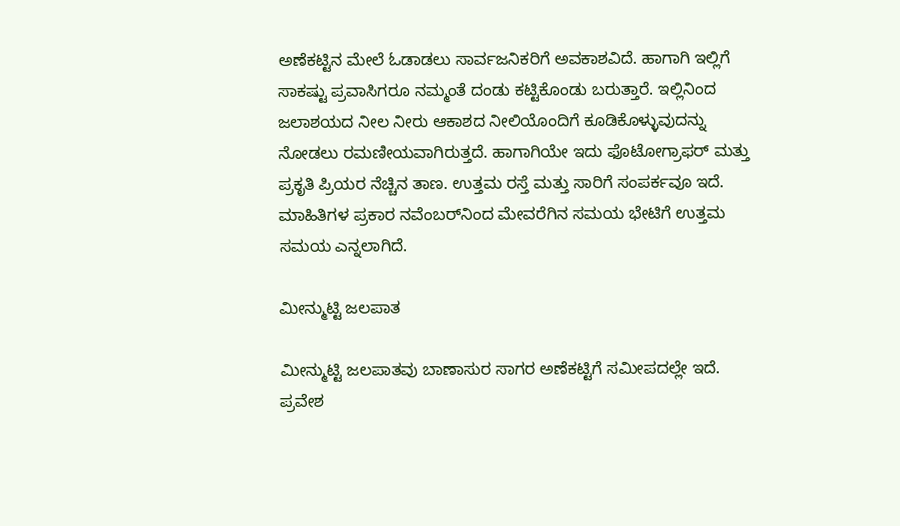ಅಣೆಕಟ್ಟಿನ ಮೇಲೆ ಓಡಾಡಲು ಸಾರ್ವಜನಿಕರಿಗೆ ಅವಕಾಶವಿದೆ. ಹಾಗಾಗಿ ಇಲ್ಲಿಗೆ ಸಾಕಷ್ಟು ಪ್ರವಾಸಿಗರೂ ನಮ್ಮಂತೆ ದಂಡು ಕಟ್ಟಿಕೊಂಡು ಬರುತ್ತಾರೆ. ಇಲ್ಲಿನಿಂದ ಜಲಾಶಯದ ನೀಲ ನೀರು ಆಕಾಶದ ನೀಲಿಯೊಂದಿಗೆ ಕೂಡಿಕೊಳ್ಳುವುದನ್ನು ನೋಡಲು ರಮಣೀಯವಾಗಿರುತ್ತದೆ. ಹಾಗಾಗಿಯೇ ಇದು ಫೊಟೋಗ್ರಾಫರ್‌ ಮತ್ತು ಪ್ರಕೃತಿ ಪ್ರಿಯರ ನೆಚ್ಚಿನ ತಾಣ. ಉತ್ತಮ ರಸ್ತೆ ಮತ್ತು ಸಾರಿಗೆ ಸಂಪರ್ಕವೂ ಇದೆ. ಮಾಹಿತಿಗಳ ಪ್ರಕಾರ ನವೆಂಬರ್‌ನಿಂದ ಮೇವರೆಗಿನ ಸಮಯ ಭೇಟಿಗೆ ಉತ್ತಮ ಸಮಯ ಎನ್ನಲಾಗಿದೆ.

ಮೀನ್ಮುಟ್ಟಿ ಜಲಪಾತ

ಮೀನ್ಮುಟ್ಟಿ ಜಲಪಾತವು ಬಾಣಾಸುರ ಸಾಗರ ಅಣೆಕಟ್ಟಿಗೆ ಸಮೀಪದಲ್ಲೇ ಇದೆ. ಪ್ರವೇಶ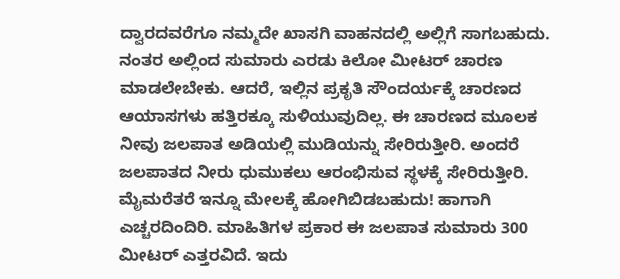ದ್ವಾರದವರೆಗೂ ನಮ್ಮದೇ ಖಾಸಗಿ ವಾಹನದಲ್ಲಿ ಅಲ್ಲಿಗೆ ಸಾಗಬಹುದು. ನಂತರ ಅಲ್ಲಿಂದ ಸುಮಾರು ಎರಡು ಕಿಲೋ ಮೀಟರ್‌ ಚಾರಣ ಮಾಡಲೇಬೇಕು. ಆದರೆ, ಇಲ್ಲಿನ ಪ್ರಕೃತಿ ಸೌಂದರ್ಯಕ್ಕೆ ಚಾರಣದ ಆಯಾಸಗಳು ಹತ್ತಿರಕ್ಕೂ ಸುಳಿಯುವುದಿಲ್ಲ. ಈ ಚಾರಣದ ಮೂಲಕ ನೀವು ಜಲಪಾತ ಅಡಿಯಲ್ಲಿ ಮುಡಿಯನ್ನು ಸೇರಿರುತ್ತೀರಿ. ಅಂದರೆ ಜಲಪಾತದ ನೀರು ಧುಮುಕಲು ಆರಂಭಿಸುವ ಸ್ಥಳಕ್ಕೆ ಸೇರಿರುತ್ತೀರಿ. ಮೈಮರೆತರೆ ಇನ್ನೂ ಮೇಲಕ್ಕೆ ಹೋಗಿಬಿಡಬಹುದು! ಹಾಗಾಗಿ ಎಚ್ಚರದಿಂದಿರಿ. ಮಾಹಿತಿಗಳ ಪ್ರಕಾರ ಈ ಜಲಪಾತ ಸುಮಾರು 300 ಮೀಟರ್‌ ಎತ್ತರವಿದೆ. ಇದು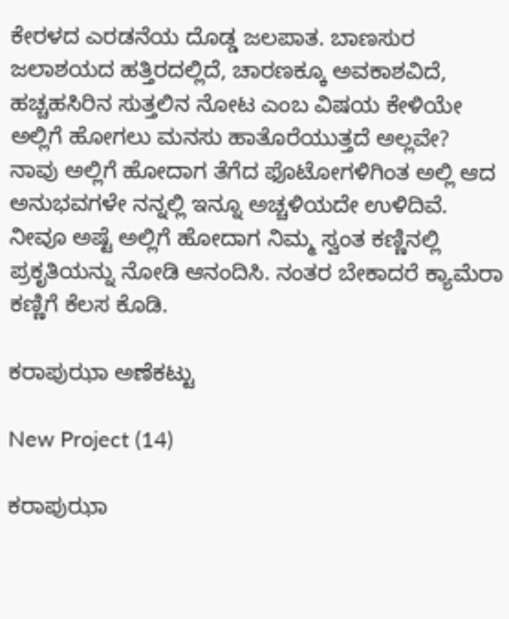ಕೇರಳದ ಎರಡನೆಯ ದೊಡ್ಡ ಜಲಪಾತ. ಬಾಣಸುರ ಜಲಾಶಯದ ಹತ್ತಿರದಲ್ಲಿದೆ, ಚಾರಣಕ್ಕೂ ಅವಕಾಶವಿದೆ, ಹಚ್ಚಹಸಿರಿನ ಸುತ್ತಲಿನ ನೋಟ ಎಂಬ ವಿಷಯ ಕೇಳಿಯೇ ಅಲ್ಲಿಗೆ ಹೋಗಲು ಮನಸು ಹಾತೊರೆಯುತ್ತದೆ ಅಲ್ಲವೇ? ನಾವು ಅಲ್ಲಿಗೆ ಹೋದಾಗ ತೆಗೆದ ಫೊಟೋಗಳಿಗಿಂತ ಅಲ್ಲಿ ಆದ ಅನುಭವಗಳೇ ನನ್ನಲ್ಲಿ ಇನ್ನೂ ಅಚ್ಚಳಿಯದೇ ಉಳಿದಿವೆ. ನೀವೂ ಅಷ್ಟೆ ಅಲ್ಲಿಗೆ ಹೋದಾಗ ನಿಮ್ಮ ಸ್ವಂತ ಕಣ್ಣಿನಲ್ಲಿ ಪ್ರಕೃತಿಯನ್ನು ನೋಡಿ ಆನಂದಿಸಿ. ನಂತರ ಬೇಕಾದರೆ ಕ್ಯಾಮೆರಾ ಕಣ್ಣಿಗೆ ಕೆಲಸ ಕೊಡಿ.

ಕರಾಪುಝಾ ಅಣೆಕಟ್ಟು

New Project (14)

ಕರಾಪುಝಾ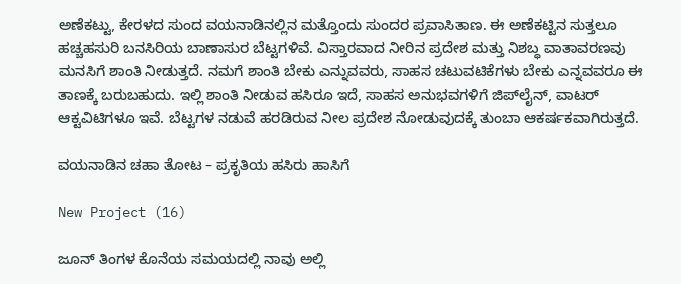ಅಣೆಕಟ್ಟು, ಕೇರಳದ ಸುಂದ ವಯನಾಡಿನಲ್ಲಿನ ಮತ್ತೊಂದು ಸುಂದರ ಪ್ರವಾಸಿತಾಣ. ಈ ಅಣೆಕಟ್ಟಿನ ಸುತ್ತಲೂ ಹಚ್ಚಹಸುರಿ ಬನಸಿರಿಯ ಬಾಣಾಸುರ ಬೆಟ್ಟಗಳಿವೆ. ವಿಸ್ತಾರವಾದ ನೀರಿನ ಪ್ರದೇಶ ಮತ್ತು ನಿಶಬ್ಧ ವಾತಾವರಣವು ಮನಸಿಗೆ ಶಾಂತಿ ನೀಡುತ್ತದೆ. ನಮಗೆ ಶಾಂತಿ ಬೇಕು ಎನ್ನುವವರು, ಸಾಹಸ ಚಟುವಟಿಕೆಗಳು ಬೇಕು ಎನ್ನವವರೂ ಈ ತಾಣಕ್ಕೆ ಬರುಬಹುದು. ಇಲ್ಲಿ ಶಾಂತಿ ನೀಡುವ ಹಸಿರೂ ಇದೆ, ಸಾಹಸ ಅನುಭವಗಳಿಗೆ ಜಿಪ್‌ಲೈನ್‌, ವಾಟರ್‌ ಆಕ್ಟವಿಟಿಗಳೂ ಇವೆ. ಬೆಟ್ಟಗಳ ನಡುವೆ ಹರಡಿರುವ ನೀಲ ಪ್ರದೇಶ ನೋಡುವುದಕ್ಕೆ ತುಂಬಾ ಆಕರ್ಷಕವಾಗಿರುತ್ತದೆ.

ವಯನಾಡಿನ ಚಹಾ ತೋಟ – ಪ್ರಕೃತಿಯ ಹಸಿರು ಹಾಸಿಗೆ

New Project (16)

ಜೂನ್ ತಿಂಗಳ ಕೊನೆಯ ಸಮಯದಲ್ಲಿ ನಾವು ಅಲ್ಲಿ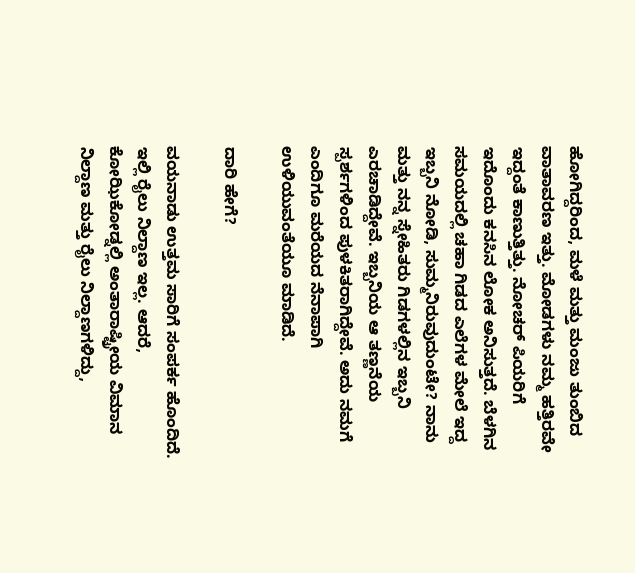ಹೋಗಿದ್ದರಿಂದ, ಮಳೆ ಮತ್ತು ಮಂಜು ತುಂಬಿದ ವಾತಾವರಣ ಇತ್ತು. ಮೋಡಗಳು ನಮ್ಮ ಹತ್ತಿರವೇ ಇದ್ದಂತೆ ಕಾಣುತ್ತಿತ್ತು. ನೋಚರ್‌ ಪಿಯರಿಗೆ ಇದೊಂದು ಕನಸಿನ ಲೋಕ ಅನಿಸುತ್ತದೆ. ಬೆಳಗಿನ ಸಮಯದಲ್ಲಿ ಚಹಾ ಗಿಡದ ಎಲೆಗಳ ಮೇಲೆ ಇದ್ದ ಇಬ್ಬನಿ ನೋಡಿ, ಸುಮ್ಮನಿರುವುದುಂಟೇ? ನಾನು ಮತ್ತು ನನ್ನ ಸ್ನೇಹಿತರು ಗಿಡಗಳಲ್ಲಿನ ಇಬ್ಬನಿ ಎರಚಾಡಿದ್ದೇವೆ. ಇಬ್ಬನಿಯ ಆ ತಣ್ಣನೆಯ ಸ್ಪರ್ಶಗಳಿಂದ ಪುಳಕಿತರಾಗಿದ್ದೇವೆ. ಅದು ನಮಗೆ ಎಂದಿಗೂ ಮರೆಯದ ನೆನಾಪಾಗಿ ಉಳಿಯುವಂತೆಯೂ ಮಾಡಿದೆ.

ದಾರಿ ಹೇಗೆ?

ವಯನಾಡು ಉತ್ತಮ ಸಾರಿಗೆ ಸಂಪರ್ಕ ಹೊಂದಿದೆ. ಇಲ್ಲಿ ರೈಲು ನಿಲ್ದಾಣ ಇಲ್ಲ. ಆದರೆ, ಕೋಝಿಕೋಡ್ನಲ್ಲಿ ಅಂತಾರಾಷ್ಟ್ರೀಯ ವಿಮಾನ ನಿಲ್ದಾಣ ಮತ್ತು ರೈಲು ನಿಲ್ದಾಣಗಳಿದ್ದು,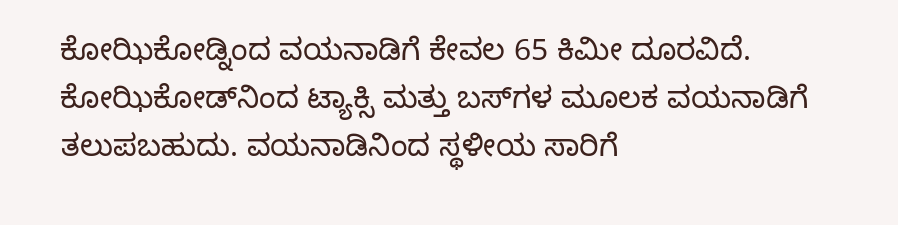ಕೋಝಿಕೋಡ್ನಿಂದ ವಯನಾಡಿಗೆ ಕೇವಲ 65 ಕಿಮೀ ದೂರವಿದೆ. ಕೋಝಿಕೋಡ್‌ನಿಂದ ಟ್ಯಾಕ್ಸಿ ಮತ್ತು ಬಸ್‌ಗಳ ಮೂಲಕ ವಯನಾಡಿಗೆ ತಲುಪಬಹುದು. ವಯನಾಡಿನಿಂದ ಸ್ಥಳೀಯ ಸಾರಿಗೆ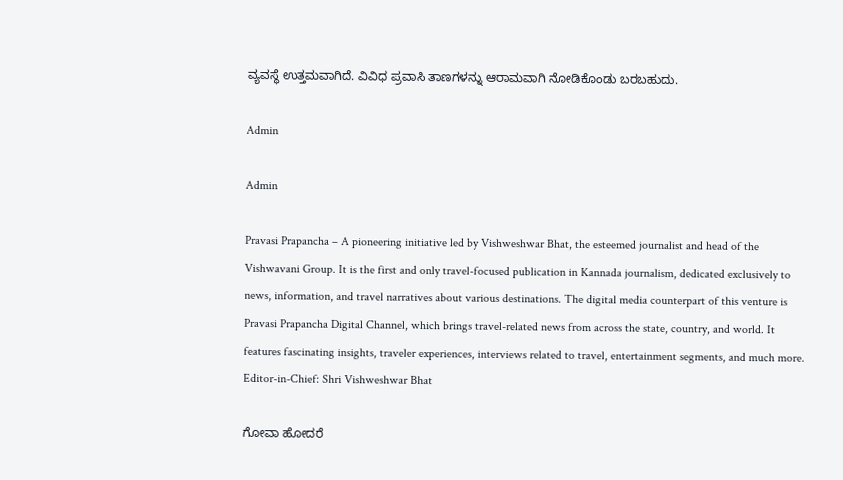ವ್ಯವಸ್ಥೆ ಉತ್ತಮವಾಗಿದೆ. ವಿವಿಧ ಪ್ರವಾಸಿ ತಾಣಗಳನ್ನು ಆರಾಮವಾಗಿ ನೋಡಿಕೊಂಡು ಬರಬಹುದು.

Admin

Admin

Pravasi Prapancha – A pioneering initiative led by Vishweshwar Bhat, the esteemed journalist and head of the Vishwavani Group. It is the first and only travel-focused publication in Kannada journalism, dedicated exclusively to news, information, and travel narratives about various destinations. The digital media counterpart of this venture is Pravasi Prapancha Digital Channel, which brings travel-related news from across the state, country, and world. It features fascinating insights, traveler experiences, interviews related to travel, entertainment segments, and much more. Editor-in-Chief: Shri Vishweshwar Bhat

ಗೋವಾ ಹೋದರೆ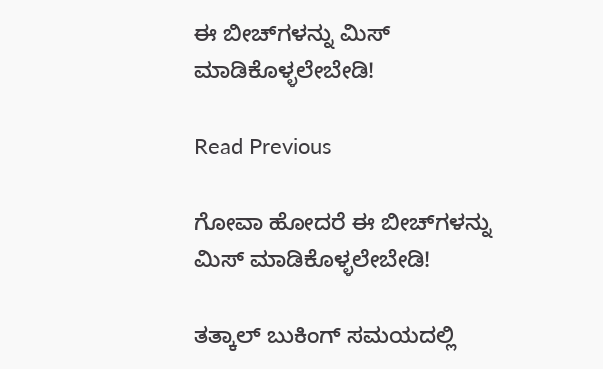ಈ ಬೀಚ್‌ಗಳನ್ನು ಮಿಸ್‌ ಮಾಡಿಕೊಳ್ಳಲೇಬೇಡಿ!

Read Previous

ಗೋವಾ ಹೋದರೆ ಈ ಬೀಚ್‌ಗಳನ್ನು ಮಿಸ್‌ ಮಾಡಿಕೊಳ್ಳಲೇಬೇಡಿ!

ತತ್ಕಾಲ್ ಬುಕಿಂಗ್ ಸಮಯದಲ್ಲಿ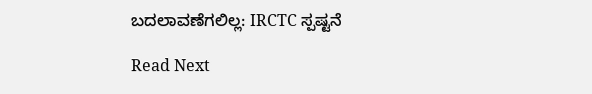ಬದಲಾವಣೆಗಲಿಲ್ಲ: IRCTC ಸ್ಪಷ್ಟನೆ

Read Next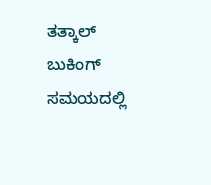ತತ್ಕಾಲ್ ಬುಕಿಂಗ್ ಸಮಯದಲ್ಲಿ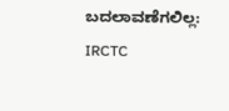ಬದಲಾವಣೆಗಲಿಲ್ಲ: IRCTC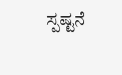ಸ್ಪಷ್ಟನೆ